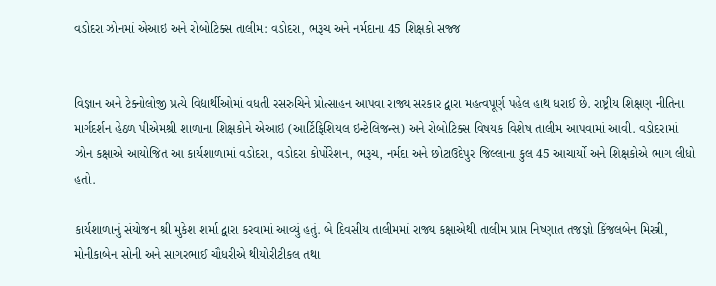વડોદરા ઝોનમાં એઆઇ અને રોબોટિક્સ તાલીમ: વડોદરા, ભરૂચ અને નર્મદાના 45 શિક્ષકો સજ્જ


વિજ્ઞાન અને ટેક્નોલોજી પ્રત્યે વિદ્યાર્થીઓમાં વધતી રસરુચિને પ્રોત્સાહન આપવા રાજ્ય સરકાર દ્વારા મહત્વપૂર્ણ પહેલ હાથ ધરાઈ છે. રાષ્ટ્રીય શિક્ષણ નીતિના માર્ગદર્શન હેઠળ પીએમશ્રી શાળાના શિક્ષકોને એઆઇ (આર્ટિફિશિયલ ઇન્ટેલિજન્સ) અને રોબોટિક્સ વિષયક વિશેષ તાલીમ આપવામાં આવી. વડોદરામાં ઝોન કક્ષાએ આયોજિત આ કાર્યશાળામાં વડોદરા, વડોદરા કોર્પોરેશન, ભરૂચ, નર્મદા અને છોટાઉદેપુર જિલ્લાના કુલ 45 આચાર્યો અને શિક્ષકોએ ભાગ લીધો હતો.

કાર્યશાળાનું સંયોજન શ્રી મુકેશ શર્મા દ્વારા કરવામાં આવ્યું હતું. બે દિવસીય તાલીમમાં રાજ્ય કક્ષાએથી તાલીમ પ્રાપ્ત નિષ્ણાત તજજ્ઞો કિંજલબેન મિસ્ત્રી, મોનીકાબેન સોની અને સાગરભાઈ ચૌધરીએ થીયોરીટીકલ તથા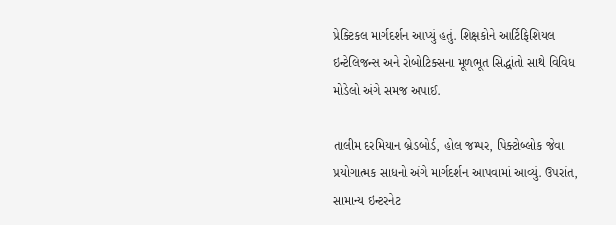પ્રેક્ટિકલ માર્ગદર્શન આપ્યું હતું. શિક્ષકોને આર્ટિફિશિયલ ઇન્ટેલિજન્સ અને રોબોટિક્સના મૂળભૂત સિદ્ધાંતો સાથે વિવિધ મોડેલો અંગે સમજ અપાઈ.

તાલીમ દરમિયાન બ્રેડબોર્ડ, હોલ જમ્પર, પિક્ટોબ્લોક જેવા પ્રયોગાત્મક સાધનો અંગે માર્ગદર્શન આપવામાં આવ્યું. ઉપરાંત, સામાન્ય ઇન્ટરનેટ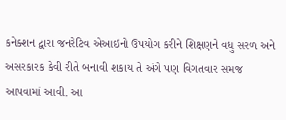કનેક્શન દ્વારા જનરેટિવ એઆઇનો ઉપયોગ કરીને શિક્ષણને વધુ સરળ અને અસરકારક કેવી રીતે બનાવી શકાય તે અંગે પણ વિગતવાર સમજ આપવામાં આવી. આ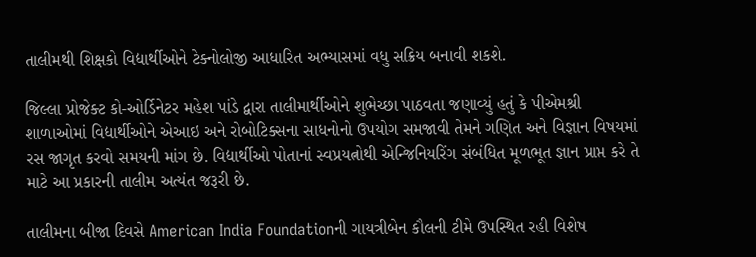તાલીમથી શિક્ષકો વિદ્યાર્થીઓને ટેક્નોલોજી આધારિત અભ્યાસમાં વધુ સક્રિય બનાવી શકશે.

જિલ્લા પ્રોજેક્ટ કો-ઓર્ડિનેટર મહેશ પાંડે દ્વારા તાલીમાર્થીઓને શુભેચ્છા પાઠવતા જણાવ્યું હતું કે પીએમશ્રી શાળાઓમાં વિદ્યાર્થીઓને એઆઇ અને રોબોટિક્સના સાધનોનો ઉપયોગ સમજાવી તેમને ગણિત અને વિજ્ઞાન વિષયમાં રસ જાગૃત કરવો સમયની માંગ છે. વિદ્યાર્થીઓ પોતાનાં સ્વપ્રયત્નોથી એન્જિનિયરિંગ સંબંધિત મૂળભૂત જ્ઞાન પ્રાપ્ત કરે તે માટે આ પ્રકારની તાલીમ અત્યંત જરૂરી છે.

તાલીમના બીજા દિવસે American India Foundationની ગાયત્રીબેન કૌલની ટીમે ઉપસ્થિત રહી વિશેષ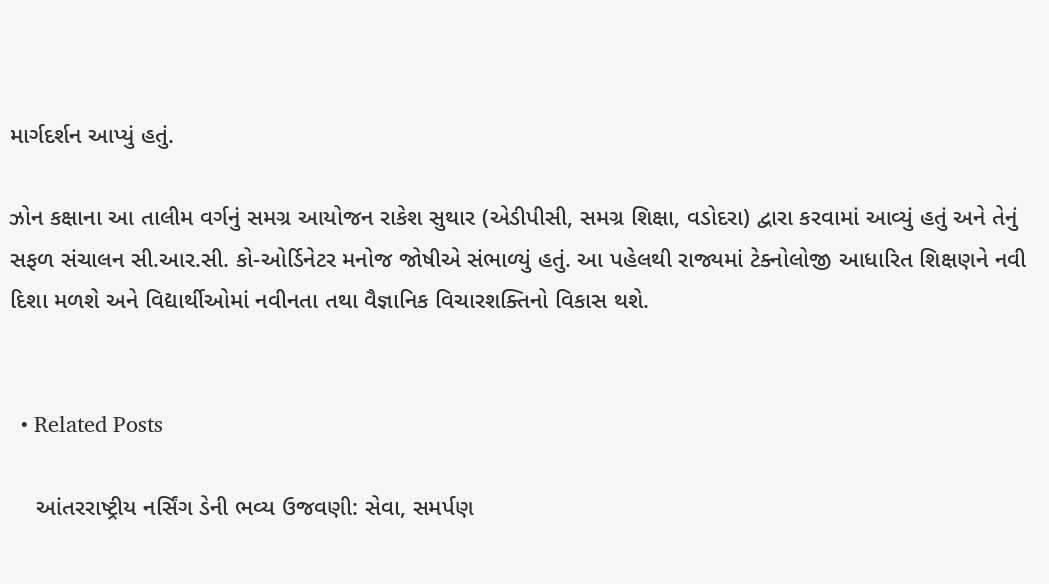માર્ગદર્શન આપ્યું હતું.

ઝોન કક્ષાના આ તાલીમ વર્ગનું સમગ્ર આયોજન રાકેશ સુથાર (એડીપીસી, સમગ્ર શિક્ષા, વડોદરા) દ્વારા કરવામાં આવ્યું હતું અને તેનું સફળ સંચાલન સી.આર.સી. કો-ઓર્ડિનેટર મનોજ જોષીએ સંભાળ્યું હતું. આ પહેલથી રાજ્યમાં ટેક્નોલોજી આધારિત શિક્ષણને નવી દિશા મળશે અને વિદ્યાર્થીઓમાં નવીનતા તથા વૈજ્ઞાનિક વિચારશક્તિનો વિકાસ થશે.


  • Related Posts

    આંતરરાષ્ટ્રીય નર્સિંગ ડેની ભવ્ય ઉજવણી: સેવા, સમર્પણ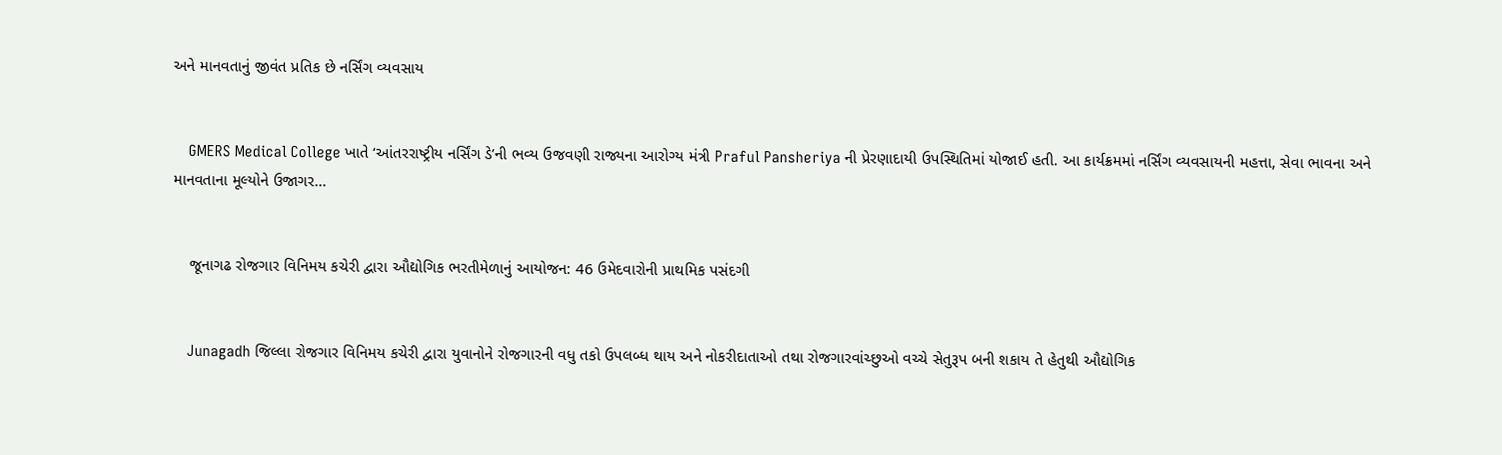અને માનવતાનું જીવંત પ્રતિક છે નર્સિંગ વ્યવસાય


    GMERS Medical College ખાતે ‘આંતરરાષ્ટ્રીય નર્સિંગ ડે’ની ભવ્ય ઉજવણી રાજ્યના આરોગ્ય મંત્રી Praful Pansheriya ની પ્રેરણાદાયી ઉપસ્થિતિમાં યોજાઈ હતી. આ કાર્યક્રમમાં નર્સિંગ વ્યવસાયની મહત્તા, સેવા ભાવના અને માનવતાના મૂલ્યોને ઉજાગર…


    જૂનાગઢ રોજગાર વિનિમય કચેરી દ્વારા ઔદ્યોગિક ભરતીમેળાનું આયોજન: 46 ઉમેદવારોની પ્રાથમિક પસંદગી


    Junagadh જિલ્લા રોજગાર વિનિમય કચેરી દ્વારા યુવાનોને રોજગારની વધુ તકો ઉપલબ્ધ થાય અને નોકરીદાતાઓ તથા રોજગારવાંચ્છુઓ વચ્ચે સેતુરૂપ બની શકાય તે હેતુથી ઔદ્યોગિક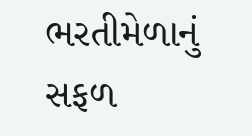ભરતીમેળાનું સફળ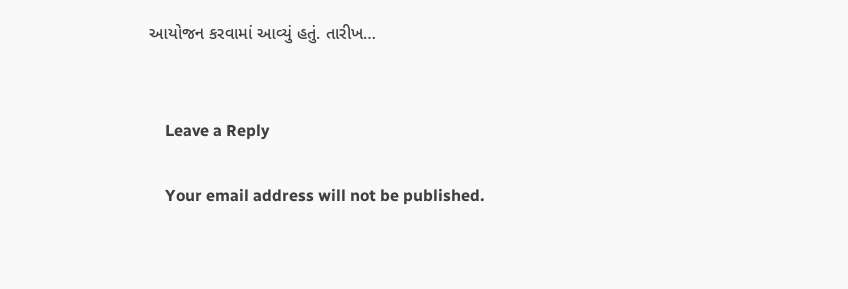આયોજન કરવામાં આવ્યું હતું. તારીખ…


    Leave a Reply

    Your email address will not be published.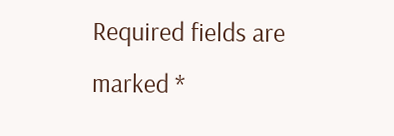Required fields are marked *